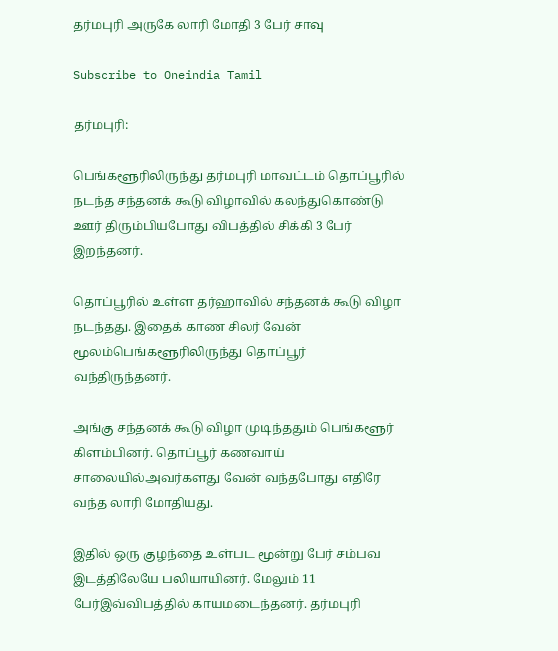தர்மபுரி அருகே லாரி மோதி 3 பேர் சாவு

Subscribe to Oneindia Tamil

தர்மபுரி:

பெங்களூரிலிருந்து தர்மபுரி மாவட்டம் தொப்பூரில் நடந்த சந்தனக் கூடு விழாவில் கலந்துகொண்டு ஊர் திரும்பியபோது விபத்தில் சிக்கி 3 பேர் இறந்தனர்.

தொப்பூரில் உள்ள தர்ஹாவில் சந்தனக் கூடு விழா நடந்தது. இதைக் காண சிலர் வேன் மூலம்பெங்களூரிலிருந்து தொப்பூர் வந்திருந்தனர்.

அங்கு சந்தனக் கூடு விழா முடிந்ததும் பெங்களூர் கிளம்பினர். தொப்பூர் கணவாய் சாலையில்அவர்களது வேன் வந்தபோது எதிரே வந்த லாரி மோதியது.

இதில் ஒரு குழந்தை உள்பட மூன்று பேர் சம்பவ இடத்திலேயே பலியாயினர். மேலும் 11 பேர்இவ்விபத்தில் காயமடைந்தனர். தர்மபுரி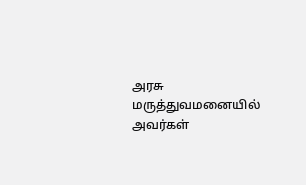அரசு மருத்துவமனையில் அவர்கள்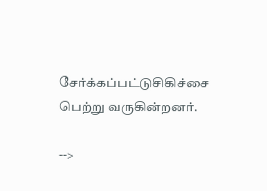சேர்க்கப்பட்டுசிகிச்சை பெற்று வருகின்றனர்.

-->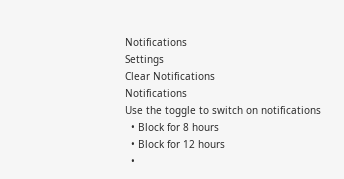Notifications
Settings
Clear Notifications
Notifications
Use the toggle to switch on notifications
  • Block for 8 hours
  • Block for 12 hours
  •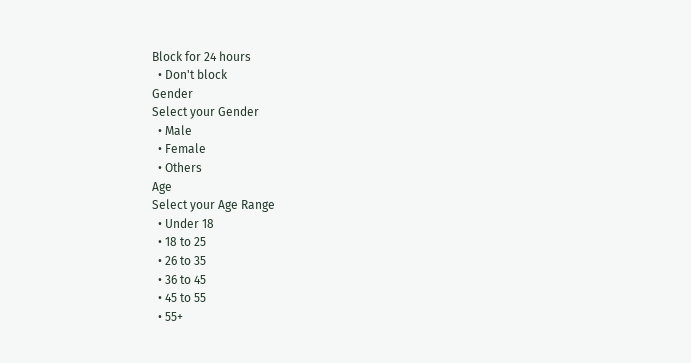Block for 24 hours
  • Don't block
Gender
Select your Gender
  • Male
  • Female
  • Others
Age
Select your Age Range
  • Under 18
  • 18 to 25
  • 26 to 35
  • 36 to 45
  • 45 to 55
  • 55+